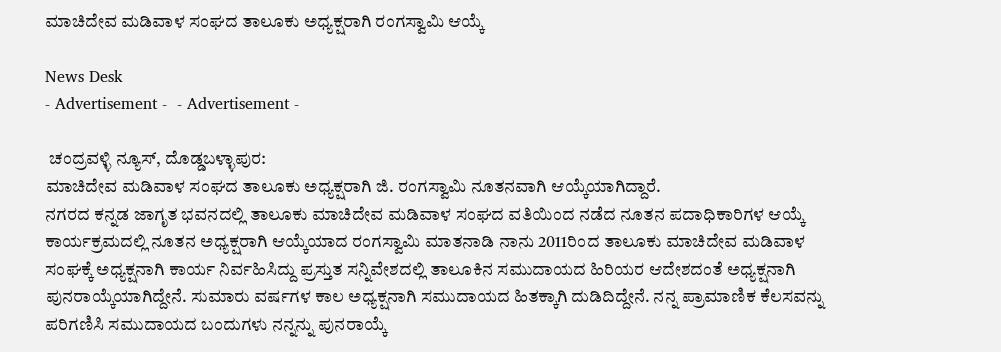ಮಾಚಿದೇವ ಮಡಿವಾಳ ಸಂಘದ ತಾಲೂಕು ಅಧ್ಯಕ್ಷರಾಗಿ ರಂಗಸ್ವಾಮಿ ಆಯ್ಕೆ

News Desk
- Advertisement -  - Advertisement -

 ಚಂದ್ರವಳ್ಳಿ ನ್ಯೂಸ್, ದೊಡ್ಡಬಳ್ಳಾಪುರ:
ಮಾಚಿದೇವ ಮಡಿವಾಳ ಸಂಘದ ತಾಲೂಕು ಅಧ್ಯಕ್ಷರಾಗಿ ಜಿ. ರಂಗಸ್ವಾಮಿ ನೂತನವಾಗಿ ಆಯ್ಕೆಯಾಗಿದ್ದಾರೆ.
ನಗರದ ಕನ್ನಡ ಜಾಗೃತ ಭವನದಲ್ಲಿ ತಾಲೂಕು ಮಾಚಿದೇವ ಮಡಿವಾಳ ಸಂಘದ ವತಿಯಿಂದ ನಡೆದ ನೂತನ ಪದಾಧಿಕಾರಿಗಳ ಆಯ್ಕೆ ಕಾರ್ಯಕ್ರಮದಲ್ಲಿ ನೂತನ ಅಧ್ಯಕ್ಷರಾಗಿ ಆಯ್ಕೆಯಾದ ರಂಗಸ್ವಾಮಿ ಮಾತನಾಡಿ ನಾನು 2011ರಿಂದ ತಾಲೂಕು ಮಾಚಿದೇವ ಮಡಿವಾಳ ಸಂಘಕ್ಕೆ ಅಧ್ಯಕ್ಷನಾಗಿ ಕಾರ್ಯ ನಿರ್ವಹಿಸಿದ್ದು ಪ್ರಸ್ತುತ ಸನ್ನಿವೇಶದಲ್ಲಿ ತಾಲೂಕಿನ ಸಮುದಾಯದ ಹಿರಿಯರ ಆದೇಶದಂತೆ ಅಧ್ಯಕ್ಷನಾಗಿ ಪುನರಾಯ್ಕೆಯಾಗಿದ್ದೇನೆ. ಸುಮಾರು ವರ್ಷಗಳ ಕಾಲ ಅಧ್ಯಕ್ಷನಾಗಿ ಸಮುದಾಯದ ಹಿತಕ್ಕಾಗಿ ದುಡಿದಿದ್ದೇನೆ. ನನ್ನ ಪ್ರಾಮಾಣಿಕ ಕೆಲಸವನ್ನು ಪರಿಗಣಿಸಿ ಸಮುದಾಯದ ಬಂದುಗಳು ನನ್ನನ್ನು ಪುನರಾಯ್ಕೆ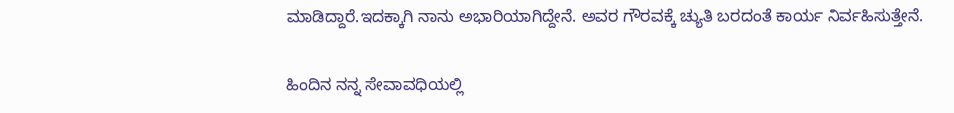ಮಾಡಿದ್ದಾರೆ.ಇದಕ್ಕಾಗಿ ನಾನು ಅಭಾರಿಯಾಗಿದ್ದೇನೆ. ಅವರ ಗೌರವಕ್ಕೆ ಚ್ಯುತಿ ಬರದಂತೆ ಕಾರ್ಯ ನಿರ್ವಹಿಸುತ್ತೇನೆ.

ಹಿಂದಿನ ನನ್ನ ಸೇವಾವಧಿಯಲ್ಲಿ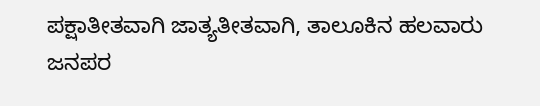ಪಕ್ಷಾತೀತವಾಗಿ ಜಾತ್ಯತೀತವಾಗಿ, ತಾಲೂಕಿನ ಹಲವಾರು ಜನಪರ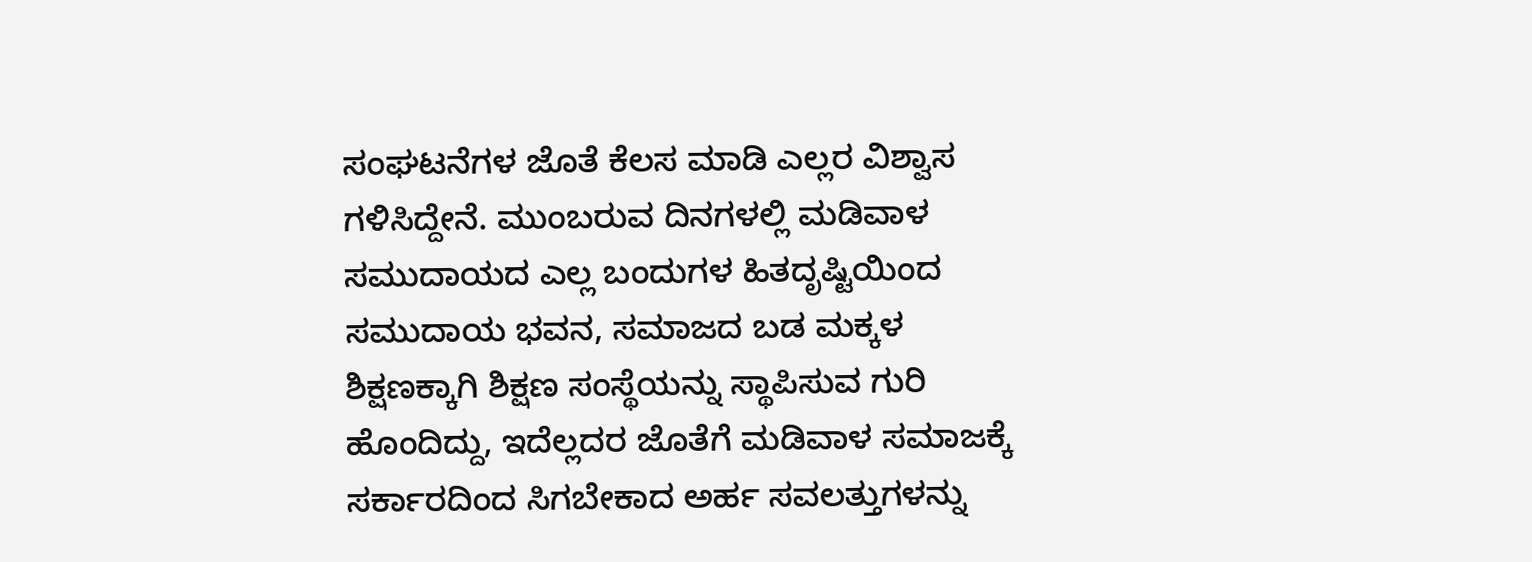ಸಂಘಟನೆಗಳ ಜೊತೆ ಕೆಲಸ ಮಾಡಿ ಎಲ್ಲರ ವಿಶ್ವಾಸ ಗಳಿಸಿದ್ದೇನೆ. ಮುಂಬರುವ ದಿನಗಳಲ್ಲಿ ಮಡಿವಾಳ ಸಮುದಾಯದ ಎಲ್ಲ ಬಂದುಗಳ ಹಿತದೃಷ್ಟಿಯಿಂದ ಸಮುದಾಯ ಭವನ, ಸಮಾಜದ ಬಡ ಮಕ್ಕಳ ಶಿಕ್ಷಣಕ್ಕಾಗಿ ಶಿಕ್ಷಣ ಸಂಸ್ಥೆಯನ್ನು ಸ್ಥಾಪಿಸುವ ಗುರಿ ಹೊಂದಿದ್ದು, ಇದೆಲ್ಲದರ ಜೊತೆಗೆ ಮಡಿವಾಳ ಸಮಾಜಕ್ಕೆ ಸರ್ಕಾರದಿಂದ ಸಿಗಬೇಕಾದ ಅರ್ಹ ಸವಲತ್ತುಗಳನ್ನು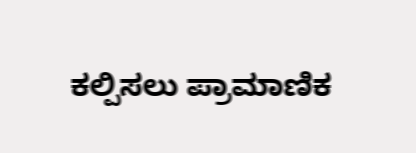ಕಲ್ಪಿಸಲು ಪ್ರಾಮಾಣಿಕ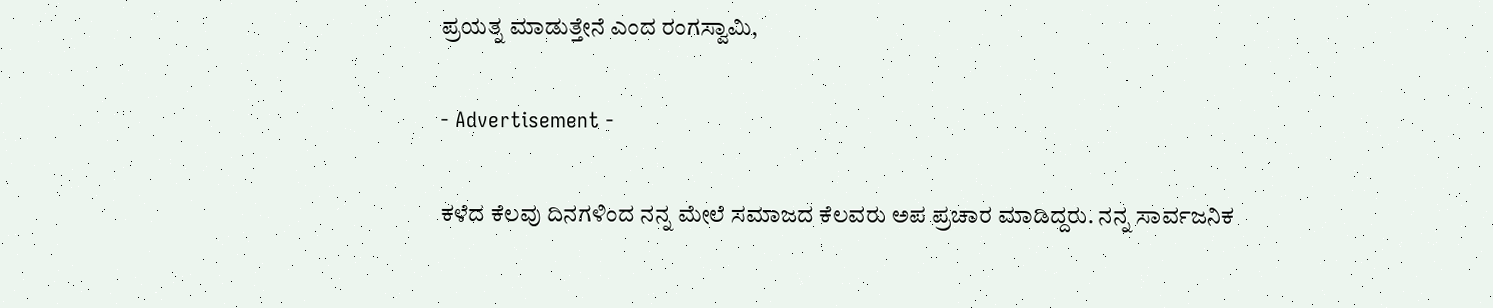ಪ್ರಯತ್ನ ಮಾಡುತ್ತೇನೆ ಎಂದ ರಂಗಸ್ವಾಮಿ,

- Advertisement -

ಕಳೆದ ಕೆಲವು ದಿನಗಳಿಂದ ನನ್ನ ಮೇಲೆ ಸಮಾಜದ ಕೆಲವರು ಅಪ ಪ್ರಚಾರ ಮಾಡಿದ್ದರು. ನನ್ನ ಸಾರ್ವಜನಿಕ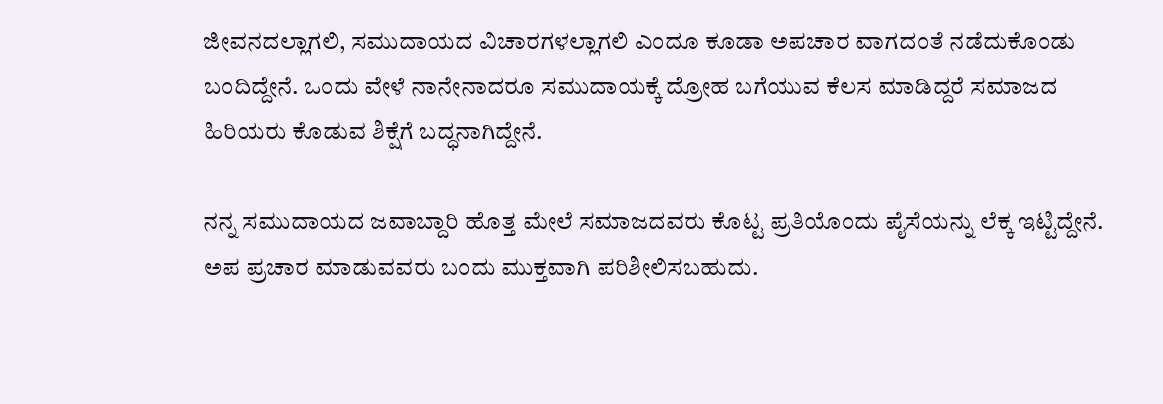ಜೀವನದಲ್ಲಾಗಲಿ, ಸಮುದಾಯದ ವಿಚಾರಗಳಲ್ಲಾಗಲಿ ಎಂದೂ ಕೂಡಾ ಅಪಚಾರ ವಾಗದಂತೆ ನಡೆದುಕೊಂಡು ಬಂದಿದ್ದೇನೆ. ಒಂದು ವೇಳೆ ನಾನೇನಾದರೂ ಸಮುದಾಯಕ್ಕೆ ದ್ರೋಹ ಬಗೆಯುವ ಕೆಲಸ ಮಾಡಿದ್ದರೆ ಸಮಾಜದ ಹಿರಿಯರು ಕೊಡುವ ಶಿಕ್ಷೆಗೆ ಬದ್ಧನಾಗಿದ್ದೇನೆ.

ನನ್ನ ಸಮುದಾಯದ ಜವಾಬ್ದಾರಿ ಹೊತ್ತ ಮೇಲೆ ಸಮಾಜದವರು ಕೊಟ್ಟ ಪ್ರತಿಯೊಂದು ಪೈಸೆಯನ್ನು ಲೆಕ್ಕ ಇಟ್ಟಿದ್ದೇನೆ. ಅಪ ಪ್ರಚಾರ ಮಾಡುವವರು ಬಂದು ಮುಕ್ತವಾಗಿ ಪರಿಶೀಲಿಸಬಹುದು.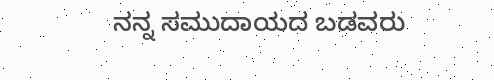ನನ್ನ ಸಮುದಾಯದ ಬಡವರು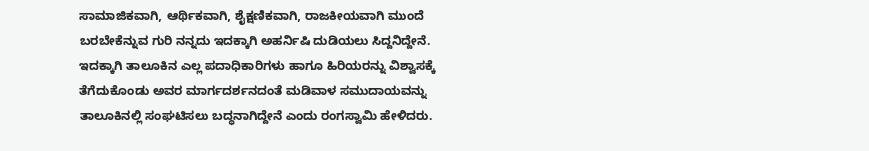ಸಾಮಾಜಿಕವಾಗಿ, ಆರ್ಥಿಕವಾಗಿ, ಶೈಕ್ಷಣಿಕವಾಗಿ, ರಾಜಕೀಯವಾಗಿ ಮುಂದೆ ಬರಬೇಕೆನ್ನುವ ಗುರಿ ನನ್ನದು ಇದಕ್ಕಾಗಿ ಅಹರ್ನಿಷಿ ದುಡಿಯಲು ಸಿದ್ದನಿದ್ದೇನೆ. ಇದಕ್ಕಾಗಿ ತಾಲೂಕಿನ ಎಲ್ಲ ಪದಾಧಿಕಾರಿಗಳು ಹಾಗೂ ಹಿರಿಯರನ್ನು ವಿಶ್ವಾಸಕ್ಕೆ ತೆಗೆದುಕೊಂಡು ಅವರ ಮಾರ್ಗದರ್ಶನದಂತೆ ಮಡಿವಾಳ ಸಮುದಾಯವನ್ನು ತಾಲೂಕಿನಲ್ಲಿ ಸಂಘಟಿಸಲು ಬದ್ಧನಾಗಿದ್ದೇನೆ ಎಂದು ರಂಗಸ್ವಾಮಿ ಹೇಳಿದರು.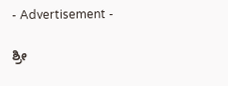- Advertisement -

ಶ್ರೀ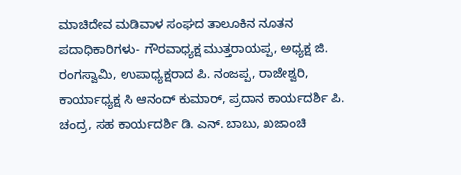ಮಾಚಿದೇವ ಮಡಿವಾಳ ಸಂಘದ ತಾಲೂಕಿನ ನೂತನ ಪದಾಧಿಕಾರಿಗಳು- ಗೌರವಾಧ್ಯಕ್ಷ ಮುತ್ತರಾಯಪ್ಪ, ಅಧ್ಯಕ್ಷ ಜಿ. ರಂಗಸ್ವಾಮಿ, ಉಪಾಧ್ಯಕ್ಷರಾದ ಪಿ. ನಂಜಪ್ಪ, ರಾಜೇಶ್ವರಿ, ಕಾರ್ಯಾಧ್ಯಕ್ಷ ಸಿ ಆನಂದ್ ಕುಮಾರ್, ಪ್ರದಾನ ಕಾರ್ಯದರ್ಶಿ ಪಿ. ಚಂದ್ರ, ಸಹ ಕಾರ್ಯದರ್ಶಿ ಡಿ. ಎನ್. ಬಾಬು, ಖಜಾಂಚಿ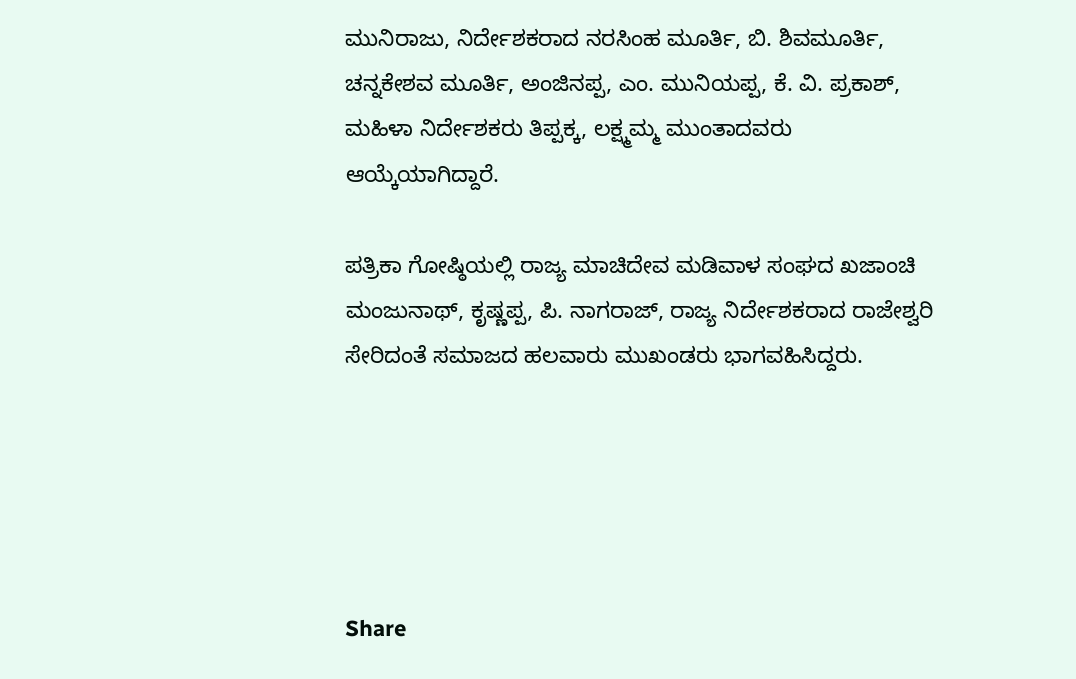ಮುನಿರಾಜು, ನಿರ್ದೇಶಕರಾದ ನರಸಿಂಹ ಮೂರ್ತಿ, ಬಿ. ಶಿವಮೂರ್ತಿ, ಚನ್ನಕೇಶವ ಮೂರ್ತಿ, ಅಂಜಿನಪ್ಪ, ಎಂ. ಮುನಿಯಪ್ಪ, ಕೆ. ವಿ. ಪ್ರಕಾಶ್, ಮಹಿಳಾ ನಿರ್ದೇಶಕರು ತಿಪ್ಪಕ್ಕ, ಲಕ್ಷ್ಮಮ್ಮ ಮುಂತಾದವರು ಆಯ್ಕೆಯಾಗಿದ್ದಾರೆ.

ಪತ್ರಿಕಾ ಗೋಷ್ಠಿಯಲ್ಲಿ ರಾಜ್ಯ ಮಾಚಿದೇವ ಮಡಿವಾಳ ಸಂಘದ ಖಜಾಂಚಿ ಮಂಜುನಾಥ್, ಕೃಷ್ಣಪ್ಪ, ಪಿ. ನಾಗರಾಜ್, ರಾಜ್ಯ ನಿರ್ದೇಶಕರಾದ ರಾಜೇಶ್ವರಿ ಸೇರಿದಂತೆ ಸಮಾಜದ ಹಲವಾರು ಮುಖಂಡರು ಭಾಗವಹಿಸಿದ್ದರು.





Share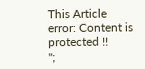This Article
error: Content is protected !!
";